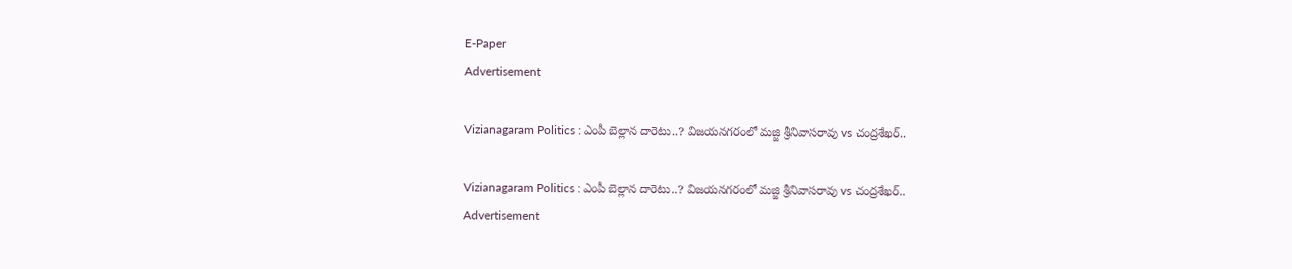E-Paper
Advertisement

Vizianagaram Politics : ఎంపీ బెల్లాన దారెటు..? విజయనగరంలో మజ్జి శ్రీనివాసరావు vs చంద్రశేఖర్..

Vizianagaram Politics : ఎంపీ బెల్లాన దారెటు..? విజయనగరంలో మజ్జి శ్రీనివాసరావు vs చంద్రశేఖర్..
Advertisement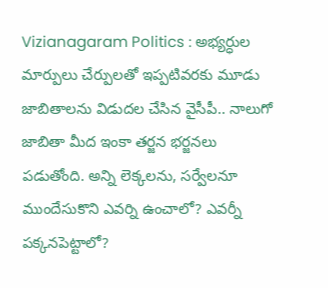Vizianagaram Politics : అభ్యర్ధుల మార్పులు చేర్పులతో ఇప్పటివరకు మూడు జాబితాలను విడుదల చేసిన వైసీపీ.. నాలుగో జాబితా మీద ఇంకా తర్జన భర్జనలు పడుతోంది. అన్ని లెక్కలను, సర్వేలనూ ముందేసుకొని ఎవర్ని ఉంచాలో? ఎవర్నీ పక్కనపెట్టాలో?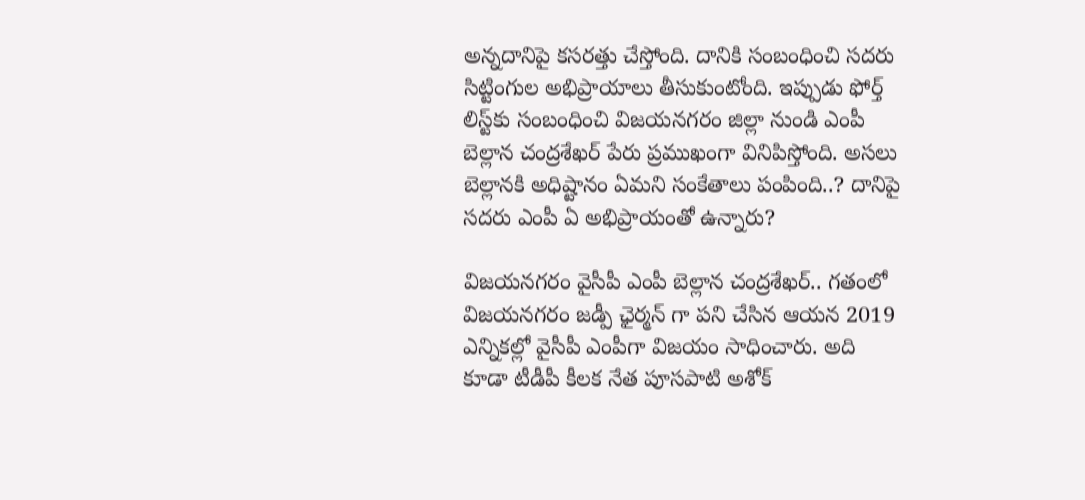అన్నదానిపై కసరత్తు చేస్తోంది. దానికి సంబంధించి సదరు సిట్టింగుల అభిప్రాయాలు తీసుకుంటోంది. ఇప్పుడు ఫోర్త్ లిస్ట్‌కు సంబంధించి విజయనగరం జిల్లా నుండి ఎంపీ బెల్లాన చంద్రశేఖర్ పేరు ప్రముఖంగా వినిపిస్తోంది. అసలు బెల్లానకి అధిష్టానం ఏమని సంకేతాలు పంపింది..? దానిపై సదరు ఎంపీ ఏ అభిప్రాయంతో ఉన్నారు?

విజయనగరం వైసీపీ ఎంపీ బెల్లాన చంద్రశేఖర్.. గతంలో విజయనగరం జడ్పీ ఛైర్మన్ గా పని చేసిన ఆయన 2019 ఎన్నికల్లో వైసీపీ ఎంపీగా విజయం సాధించారు. అది కూడా టీడీపీ కీలక నేత పూసపాటి అశోక్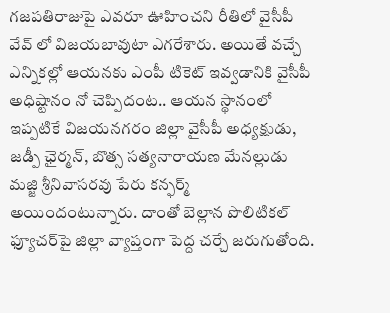గజపతిరాజుపై ఎవరూ ఊహించని రీతిలో వైసీపీ వేవ్ లో విజయబావుటా ఎగరేశారు. అయితే వచ్చే ఎన్నికల్లో ఆయనకు ఎంపీ టికెట్ ఇవ్వడానికి వైసీపీ అధిష్టానం నో చెప్పిదంట.. ఆయన స్థానంలో ఇప్పటికే విజయనగరం జిల్లా వైసీపీ అధ్యక్షుడు, జడ్పీ ఛైర్మన్, బొత్స సత్యనారాయణ మేనల్లుడు మజ్జి శ్రీనివాసరవు పేరు కన్ఫర్మ్ అయిందంటున్నారు. దాంతో బెల్లాన పొలిటికల్ ఫ్యూచర్‌పై జిల్లా వ్యాప్తంగా పెద్ద చర్చే జరుగుతోంది.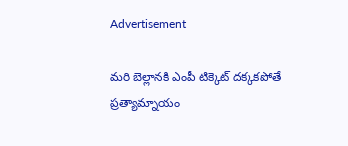Advertisement

మరి బెల్లానకి ఎంపీ టిక్కెట్ దక్కకపోతే ప్రత్యామ్నాయం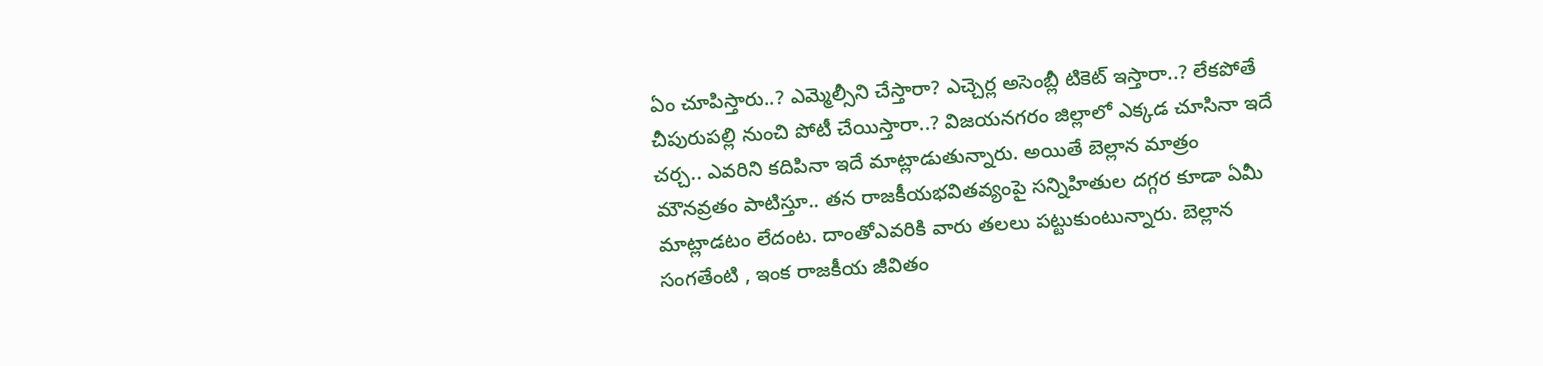ఏం చూపిస్తారు..? ఎమ్మెల్సీని చేస్తారా? ఎచ్చెర్ల అసెంబ్లీ టికెట్ ఇస్తారా..? లేకపోతే చీపురుపల్లి నుంచి పోటీ చేయిస్తారా..? విజయనగరం జిల్లాలో ఎక్కడ చూసినా ఇదే చర్చ.. ఎవరిని కదిపినా ఇదే మాట్లాడుతున్నారు. అయితే బెల్లాన మాత్రం మౌనవ్రతం పాటిస్తూ.. తన రాజకీయభవితవ్యంపై సన్నిహితుల దగ్గర కూడా ఏమీ మాట్లాడటం లేదంట. దాంతోఎవరికి వారు తలలు పట్టుకుంటున్నారు. బెల్లాన సంగతేంటి , ఇంక రాజకీయ జీవితం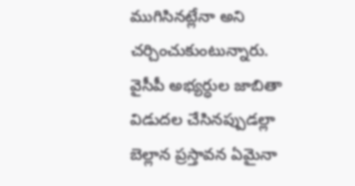ముగిసినట్లేనా అని చర్చించుకుంటున్నారు. వైసీపీ అభ్యర్ధుల జాబితా విడుదల చేసినప్పుడల్లా బెల్లాన ప్రస్తావన ఏమైనా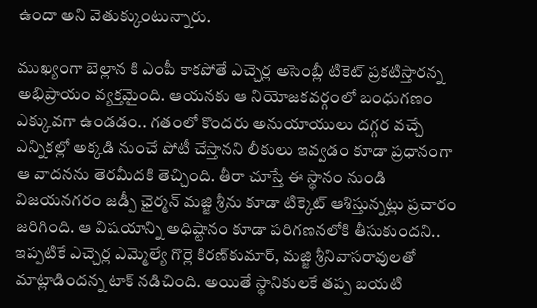ఉందా అని వెతుక్కుంటున్నారు.

ముఖ్యంగా బెల్లాన కి ఎంపీ కాకపోతే ఎచ్చెర్ల అసెంబ్లీ టికెట్ ప్రకటిస్తారన్న అభిప్రాయం వ్యక్తమైంది. ఆయనకు ఆ నియోజకవర్గంలో బంధుగణం ఎక్కువగా ఉండడం.. గతంలో కొందరు అనుయాయులు దగ్గర వచ్చే ఎన్నికల్లో అక్కడి నుంచే పోటీ చేస్తానని లీకులు ఇవ్వడం కూడా ప్రధానంగా ఆ వాదనను తెరమీదకి తెచ్చింది. తీరా చూస్తే ఈ స్థానం నుండి విజయనగరం జడ్పీ ఛైర్మన్ మజ్జి శ్రీను కూడా టిక్కెట్ ఆశిస్తున్నట్లు ప్రచారం జరిగింది. ఆ విషయాన్ని అధిష్టానం కూడా పరిగణనలోకి తీసుకుందని.. ఇప్పటికే ఎచ్చెర్ల ఎమ్మెల్యే గొర్లె కిరణ్‌కుమార్, మజ్జి శ్రీనివాసరావులతో మాట్లాడిందన్న టాక్ నడిచింది. అయితే స్థానికులకే తప్ప బయటి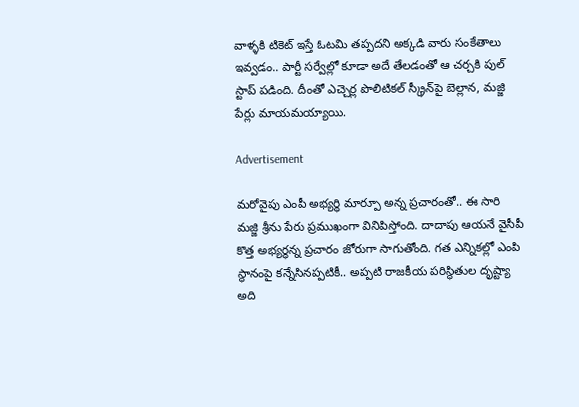వాళ్ళకి టికెట్ ఇస్తే ఓటమి తప్పదని అక్కడి వారు సంకేతాలు ఇవ్వడం.. పార్టీ సర్వేల్లో కూడా అదే తేలడంతో ఆ చర్చకి పుల్ స్టాప్ పడింది. దీంతో ఎచ్చెర్ల పొలిటికల్ స్క్రీన్‌పై బెల్లాన, మజ్జి పేర్లు మాయమయ్యాయి.

Advertisement

మరోవైపు ఎంపీ అభ్యర్ధి మార్పూ అన్న ప్రచారంతో.. ఈ సారి మజ్జి శ్రీను పేరు ప్రముఖంగా వినిపిస్తోంది. దాదాపు ఆయనే వైసీపీ కొత్త అభ్యర్ధన్న ప్రచారం జోరుగా సాగుతోంది. గత ఎన్నికల్లో ఎంపి స్థానంపై కన్నేసినప్పటికీ.. అప్పటి రాజకీయ పరిస్థితుల దృష్ట్యా అది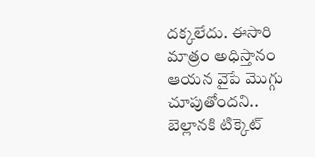దక్కలేదు. ఈసారి మాత్రం అధిస్తానం ఆయన వైపే మొగ్గు చూపుతోందని.. బెల్లానకి టిక్కెట్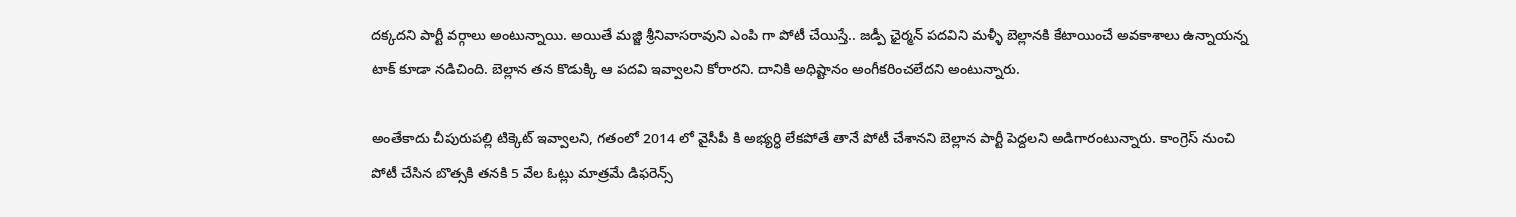దక్కదని పార్టీ వర్గాలు అంటున్నాయి. అయితే మజ్జి శ్రీనివాసరావుని ఎంపి గా పోటీ చేయిస్తే.. జడ్పీ ఛైర్మన్ పదవిని మళ్ళీ బెల్లానకి కేటాయించే అవకాశాలు ఉన్నాయన్న టాక్ కూడా నడిచింది. బెల్లాన తన కొడుక్కి ఆ పదవి ఇవ్వాలని కోరారని. దానికి అధిష్టానం అంగీకరించలేదని అంటున్నారు.

అంతేకాదు చీపురుపల్లి టిక్కెట్ ఇవ్వాలని, గతంలో 2014 లో వైసీపీ కి అభ్యర్ధి లేకపోతే తానే పోటీ చేశానని బెల్లాన పార్టీ పెద్దలని అడిగారంటున్నారు. కాంగ్రెస్ నుంచి పోటీ చేసిన బొత్సకి తనకి 5 వేల ఓట్లు మాత్రమే డిఫరెన్స్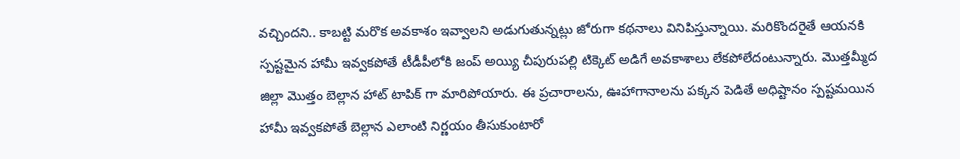వచ్చిందని.. కాబట్టి మరొక అవకాశం ఇవ్వాలని అడుగుతున్నట్లు జోరుగా కథనాలు వినిపిస్తున్నాయి. మరికొందరైతే ఆయనకి స్పష్టమైన హామీ ఇవ్వకపోతే టీడీపీలోకి జంప్ అయ్యి చీపురుపల్లి టిక్కెట్ అడిగే అవకాశాలు లేకపోలేదంటున్నారు. మొత్తమ్మీద జిల్లా మొత్తం బెల్లాన హాట్ టాపిక్ గా మారిపోయారు. ఈ ప్రచారాలను, ఊహాగానాలను పక్కన పెడితే అధిష్టానం స్పష్టమయిన హామీ ఇవ్వకపోతే బెల్లాన ఎలాంటి నిర్ణయం తీసుకుంటారో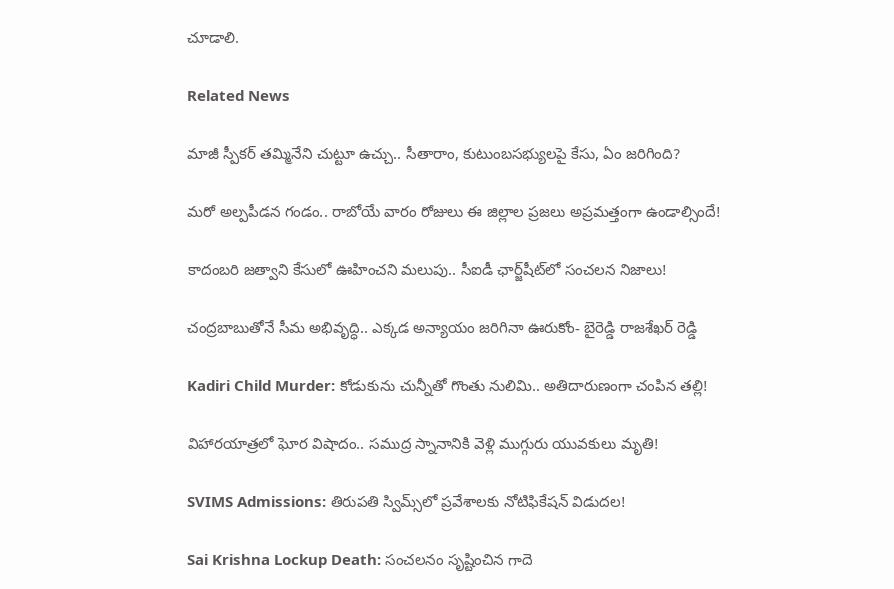చూడాలి.

Related News

మాజీ స్పీకర్ తమ్మినేని చుట్టూ ఉచ్చు.. సీతారాం, కుటుంబసభ్యులపై కేసు, ఏం జరిగింది?

మరో అల్పపీడన గండం.. రాబోయే వారం రోజులు ఈ జిల్లాల ప్రజలు అప్రమత్తంగా ఉండాల్సిందే!

కాదంబరి జత్వాని కేసులో ఊహించని మలుపు.. సీఐడీ ఛార్జ్‌షీట్‌లో సంచలన నిజాలు!

చంద్రబాబుతోనే సీమ అభివృద్ధి.. ఎక్కడ అన్యాయం జరిగినా ఊరుకోం- బైరెడ్డి రాజశేఖర్ రెడ్డి

Kadiri Child Murder: కోడుకును చున్నీతో గొంతు నులిమి.. అతిదారుణంగా చంపిన తల్లి!

విహారయాత్రలో ఘోర విషాదం.. సముద్ర స్నానానికి వెళ్లి ముగ్గురు యువకులు మృతి!

SVIMS Admissions: తిరుపతి స్విమ్స్‌లో ప్రవేశాలకు నోటిఫికేషన్ విడుదల!

Sai Krishna Lockup Death: సంచలనం సృష్టించిన గాదె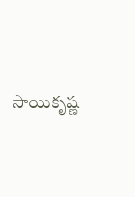సాయికృష్ణ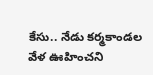కేసు.. నేడు కర్మకాండల వేళ ఊహించని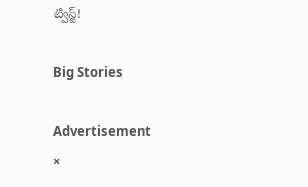ట్విస్ట్!

Big Stories

Advertisement
×